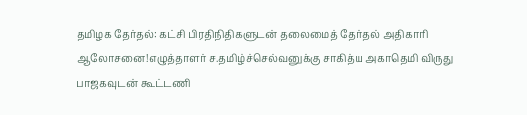தமிழக தேர்தல்: கட்சி பிரதிநிதிகளுடன் தலைமைத் தேர்தல் அதிகாரி ஆலோசனை!எழுத்தாளர் ச.தமிழ்ச்செல்வனுக்கு சாகித்ய அகாதெமி விருது பாஜகவுடன் கூட்டணி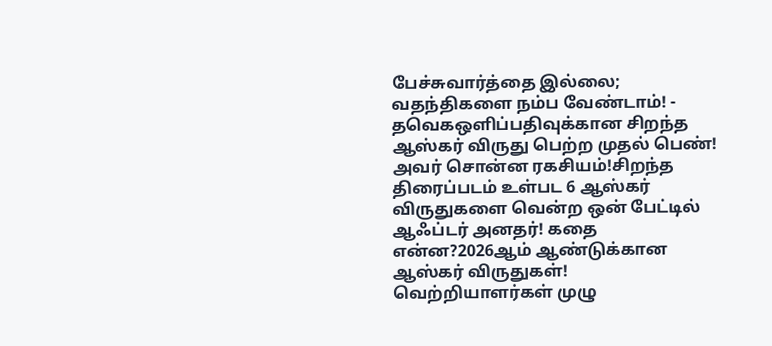பேச்சுவார்த்தை இல்லை; வதந்திகளை நம்ப வேண்டாம்! - தவெகஒளிப்பதிவுக்கான சிறந்த ஆஸ்கர் விருது பெற்ற முதல் பெண்! அவர் சொன்ன ரகசியம்!சிறந்த திரைப்படம் உள்பட 6 ஆஸ்கர் விருதுகளை வென்ற ஒன் பேட்டில் ஆஃப்டர் அனதர்! கதை என்ன?2026ஆம் ஆண்டுக்கான ஆஸ்கர் விருதுகள்! வெற்றியாளர்கள் முழு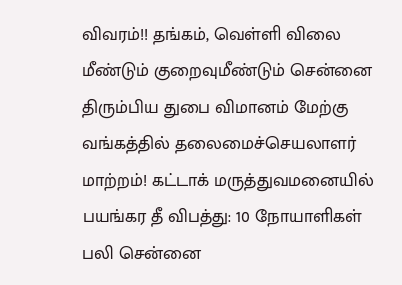விவரம்!! தங்கம், வெள்ளி விலை மீண்டும் குறைவுமீண்டும் சென்னை திரும்பிய துபை விமானம் மேற்கு வங்கத்தில் தலைமைச்செயலாளர் மாற்றம்! கட்டாக் மருத்துவமனையில் பயங்கர தீ விபத்து: 10 நோயாளிகள் பலி சென்னை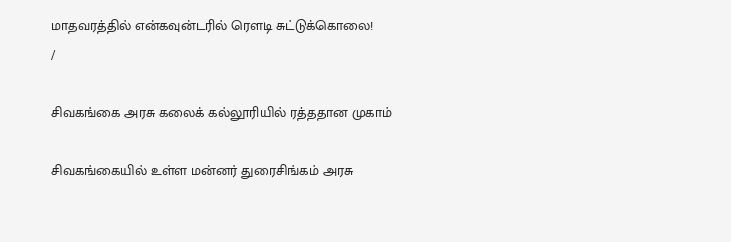மாதவரத்தில் என்கவுன்டரில் ரௌடி சுட்டுக்கொலை!
/

சிவகங்கை அரசு கலைக் கல்லூரியில் ரத்ததான முகாம்

சிவகங்கையில் உள்ள மன்னர் துரைசிங்கம் அரசு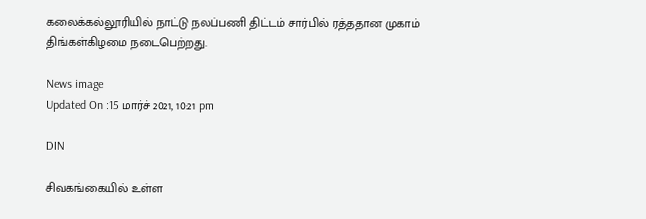கலைக்கல்லூரியில் நாட்டு நலப்பணி திட்டம் சார்பில் ரத்ததான முகாம் திங்கள்கிழமை நடைபெற்றது.

News image
Updated On :15 மார்ச் 2021, 10:21 pm

DIN

சிவகங்கையில் உள்ள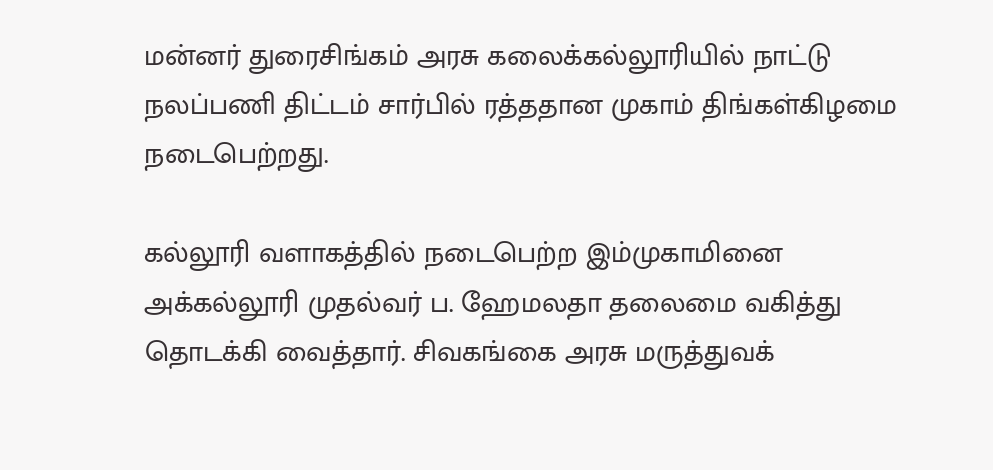மன்னர் துரைசிங்கம் அரசு கலைக்கல்லூரியில் நாட்டு நலப்பணி திட்டம் சார்பில் ரத்ததான முகாம் திங்கள்கிழமை நடைபெற்றது.

கல்லூரி வளாகத்தில் நடைபெற்ற இம்முகாமினை அக்கல்லூரி முதல்வர் ப. ஹேமலதா தலைமை வகித்து தொடக்கி வைத்தார். சிவகங்கை அரசு மருத்துவக்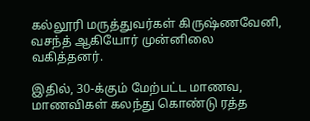கல்லூரி மருத்துவர்கள் கிருஷ்ணவேனி, வசந்த் ஆகியோர் முன்னிலை வகித்தனர்.

இதில், 30-க்கும் மேற்பட்ட மாணவ, மாணவிகள் கலந்து கொண்டு ரத்த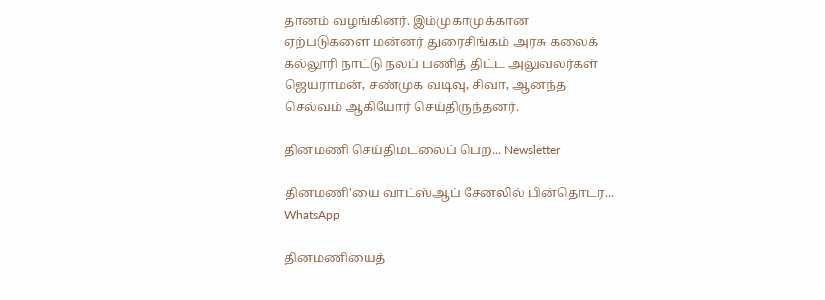தானம் வழங்கினர். இம்முகாமுக்கான ஏற்படுகளை மன்னர் துரைசிங்கம் அரசு கலைக் கல்லூரி நாட்டு நலப் பணித் திட்ட அலுவலர்கள் ஜெயராமன், சண்முக வடிவு, சிவா, ஆனந்த செல்வம் ஆகியோர் செய்திருந்தனர்.

தினமணி செய்திமடலைப் பெற... Newsletter

தினமணி'யை வாட்ஸ்ஆப் சேனலில் பின்தொடர... WhatsApp

தினமணியைத்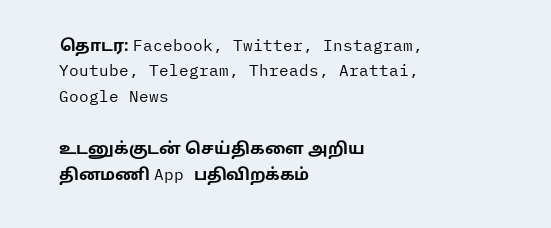தொடர: Facebook, Twitter, Instagram, Youtube, Telegram, Threads, Arattai, Google News

உடனுக்குடன் செய்திகளை அறிய தினமணி App பதிவிறக்கம்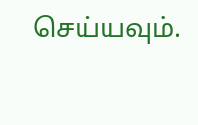செய்யவும்.